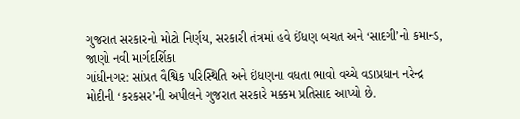ગુજરાત સરકારનો મોટો નિર્ણય, સરકારી તંત્રમાં હવે ઈંધણ બચત અને ‘સાદગી’નો કમાન્ડ, જાણો નવી માર્ગદર્શિકા
ગાંધીનગર: સાંપ્રત વૈશ્વિક પરિસ્થિતિ અને ઇંધણના વધતા ભાવો વચ્ચે વડાપ્રધાન નરેન્દ્ર મોદીની ‘કરકસર’ની અપીલને ગુજરાત સરકારે મક્કમ પ્રતિસાદ આપ્યો છે.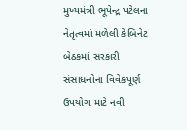મુખ્યમંત્રી ભૂપેન્દ્ર પટેલના નેતૃત્વમાં મળેલી કેબિનેટ બેઠકમાં સરકારી સંસાધનોના વિવેકપૂર્ણ ઉપયોગ માટે નવી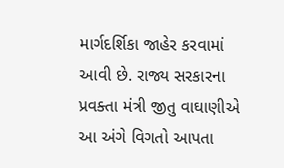માર્ગદર્શિકા જાહેર કરવામાં આવી છે. રાજ્ય સરકારના પ્રવક્તા મંત્રી જીતુ વાઘાણીએ આ અંગે વિગતો આપતા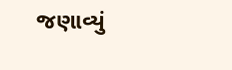જણાવ્યું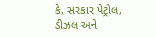કે, સરકાર પેટ્રોલ, ડીઝલ અને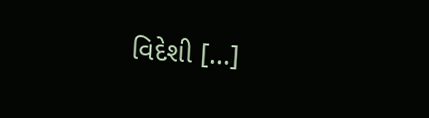વિદેશી […]